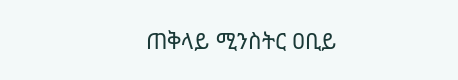ጠቅላይ ሚንስትር ዐቢይ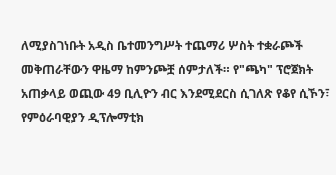ለሚያስገነቡት አዲስ ቤተመንግሥት ተጨማሪ ሦስት ተቋራጮች መቅጠራቸውን ዋዜማ ከምንጮቿ ሰምታለች። የ"ጫካ" ፕሮጀክት አጠቃላይ ወጪው 49 ቢሊዮን ብር እንደሚደርስ ሲገለጽ የቆየ ሲኾን፣ የምዕራባዊያን ዲፕሎማቲክ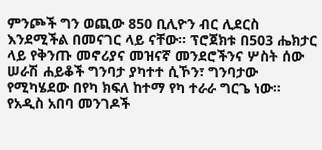ምንጮች ግን ወጪው 850 ቢሊዮን ብር ሊደርስ እንደሚችል በመናገር ላይ ናቸው። ፕሮጀክቱ በ503 ሔክታር ላይ የቅንጡ መኖሪያና መዝናኛ መንደሮችንና ሦስት ሰው ሠራሽ ሐይቆች ግንባታ ያካተተ ሲኾን፣ ግንባታው የሚካሄደው በየካ ክፍለ ከተማ የካ ተራራ ግርጌ ነው። የአዲስ አበባ መንገዶች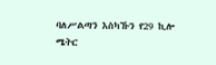ባለሥልጣን እስካኹን የ29 ኪሎ ሜትር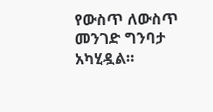የውስጥ ለውስጥ መንገድ ግንባታ አካሂዷል።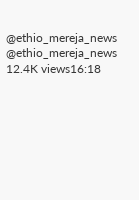@ethio_mereja_news @ethio_mereja_news 12.4K views16:18